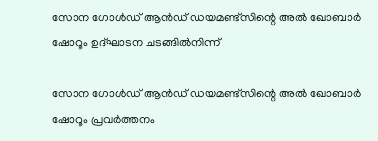സോന ഗോൾഡ് ആൻഡ് ഡയമണ്ട്‌സിന്റെ അൽ ഖോബാർ ഷോറൂം ഉദ്ഘാടന ചടങ്ങിൽനിന്ന്

സോന ഗോൾഡ് ആൻഡ് ഡയമണ്ട്‌സിന്റെ അൽ ഖോബാർ ഷോറൂം പ്രവർത്തനം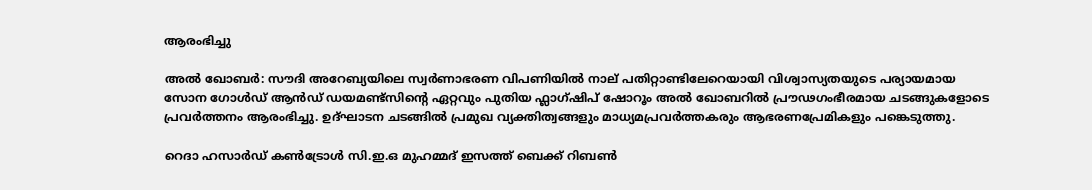ആരംഭിച്ചു

അൽ ഖോബർ: സൗദി അറേബ്യയിലെ സ്വർണാഭരണ വിപണിയിൽ നാല് പതിറ്റാണ്ടിലേറെയായി വിശ്വാസ്യതയുടെ പര്യായമായ സോന ഗോൾഡ് ആൻഡ് ഡയമണ്ട്‌സിന്റെ ഏറ്റവും പുതിയ ഫ്ലാഗ്ഷിപ് ഷോറൂം അൽ ഖോബറിൽ പ്രൗഢഗംഭീരമായ ചടങ്ങുകളോടെ പ്രവർത്തനം ആരംഭിച്ചു. ഉദ്ഘാടന ചടങ്ങിൽ പ്രമുഖ വ്യക്തിത്വങ്ങളും മാധ്യമപ്രവർത്തകരും ആഭരണപ്രേമികളും പങ്കെടുത്തു.

റെദാ ഹസാർഡ് കൺട്രോൾ സി.ഇ.ഒ മുഹമ്മദ് ഇസത്ത് ബെക്ക് റിബൺ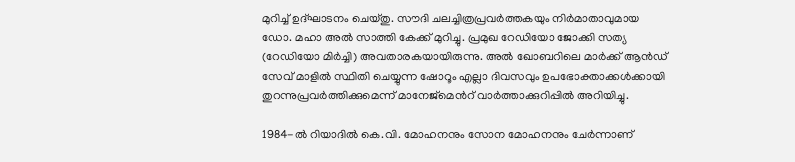മുറിച്ച് ഉദ്ഘാടനം ചെയ്തു. സൗദി ചലച്ചിത്രപ്രവർത്തകയും നിർമാതാവുമായ ഡോ. മഹാ അൽ സാത്തി കേക്ക് മുറിച്ചു. പ്രമുഖ റേഡിയോ ജോക്കി സത്യ (റേഡിയോ മിർച്ചി) അവതാരകയായിരുന്നു. അൽ ഖോബറിലെ മാർക്ക് ആൻഡ് സേവ് മാളിൽ സ്ഥിതി ചെയ്യുന്ന ഷോറൂം എല്ലാ ദിവസവും ഉപഭോക്താക്കൾക്കായി തുറന്നുപ്രവർത്തിക്കുമെന്ന് മാനേജ്മെൻറ് വാർത്താക്കുറിപ്പിൽ അറിയിച്ചു.

1984-ൽ റിയാദിൽ കെ.വി. മോഹനനും സോന മോഹനനും ചേർന്നാണ്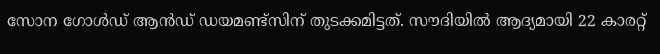സോന ഗോൾഡ് ആൻഡ് ഡയമണ്ട്‌സിന് തുടക്കമിട്ടത്. സൗദിയിൽ ആദ്യമായി 22 കാരറ്റ്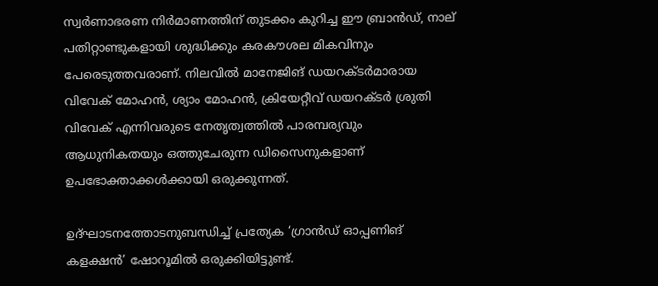സ്വർണാഭരണ നിർമാണത്തിന് തുടക്കം കുറിച്ച ഈ ബ്രാൻഡ്, നാല് പതിറ്റാണ്ടുകളായി ശുദ്ധിക്കും കരകൗശല മികവിനും പേരെടുത്തവരാണ്. നിലവിൽ മാനേജിങ് ഡയറക്ടർമാരായ വിവേക് മോഹൻ, ശ്യാം മോഹൻ, ക്രിയേറ്റീവ് ഡയറക്ടർ ശ്രുതി വിവേക് എന്നിവരുടെ നേതൃത്വത്തിൽ പാരമ്പര്യവും ആധുനികതയും ഒത്തുചേരുന്ന ഡിസൈനുകളാണ് ഉപഭോക്താക്കൾക്കായി ഒരുക്കുന്നത്.

ഉദ്ഘാടനത്തോടനുബന്ധിച്ച് പ്രത്യേക ‘ഗ്രാൻഡ് ഓപ്പണിങ് കളക്ഷൻ’ ഷോറൂമിൽ ഒരുക്കിയിട്ടുണ്ട്.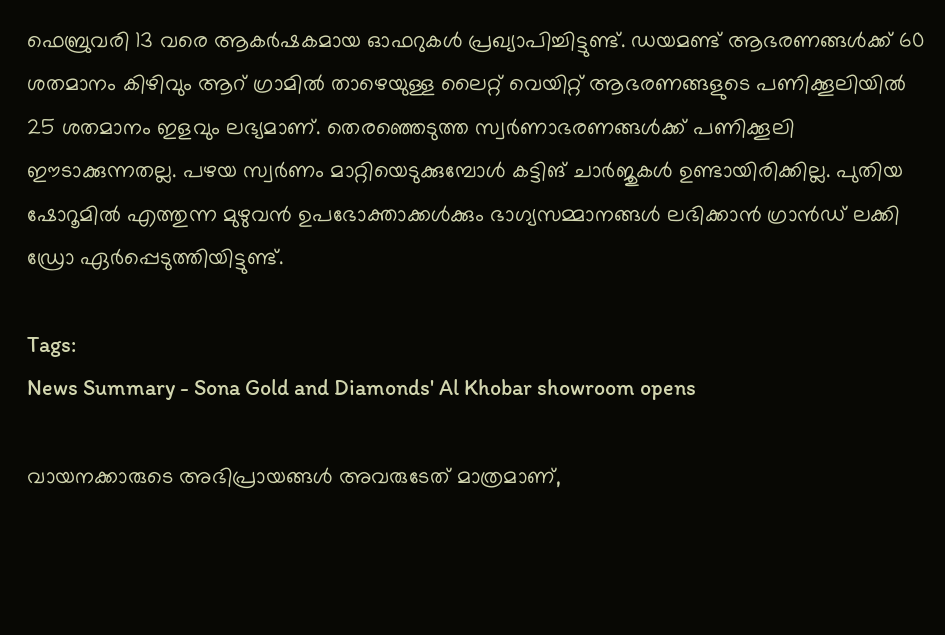ഫെബ്രുവരി 13 വരെ ആകർഷകമായ ഓഫറുകൾ പ്രഖ്യാപിച്ചിട്ടുണ്ട്. ഡയമണ്ട് ആഭരണങ്ങൾക്ക് 60 ശതമാനം കിഴിവും ആറ് ഗ്രാമിൽ താഴെയുള്ള ലൈറ്റ് വെയിറ്റ് ആഭരണങ്ങളുടെ പണിക്കൂലിയിൽ 25 ശതമാനം ഇളവും ലഭ്യമാണ്. തെരഞ്ഞെടുത്ത സ്വർണാഭരണങ്ങൾക്ക് പണിക്കൂലി ഈടാക്കുന്നതല്ല. പഴയ സ്വർണം മാറ്റിയെടുക്കുമ്പോൾ കട്ടിങ് ചാർജുകൾ ഉണ്ടായിരിക്കില്ല. പുതിയ ഷോറൂമിൽ എത്തുന്ന മുഴുവൻ ഉപഭോക്താക്കൾക്കും ഭാഗ്യസമ്മാനങ്ങൾ ലഭിക്കാൻ ഗ്രാൻഡ് ലക്കി ഡ്രോ ഏർപ്പെടുത്തിയിട്ടുണ്ട്.

Tags:
News Summary - Sona Gold and Diamonds' Al Khobar showroom opens

വായനക്കാരുടെ അഭിപ്രായങ്ങള്‍ അവരുടേത് മാത്രമാണ്,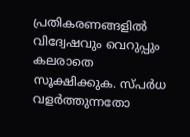പ്രതികരണങ്ങളിൽ വിദ്വേഷവും വെറുപ്പും കലരാതെ സൂക്ഷിക്കുക. സ്പർധ വളർത്തുന്നതോ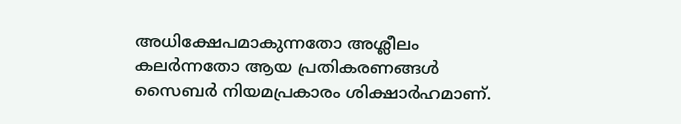അധിക്ഷേപമാകുന്നതോ അശ്ലീലം കലർന്നതോ ആയ പ്രതികരണങ്ങൾ സൈബർ നിയമപ്രകാരം ശിക്ഷാർഹമാണ്.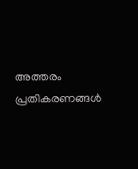അത്തരം പ്രതികരണങ്ങൾ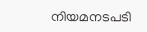നിയമനടപടി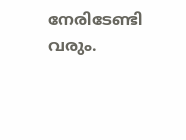നേരിടേണ്ടി വരും.